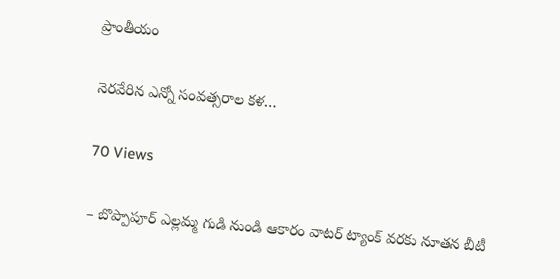ప్రాంతీయం

నెరవేరిన ఎన్నో సంవత్సరాల కళ…

70 Views

– బొప్పాపూర్ ఎల్లమ్మ గుడి నుండి ఆకారం వాటర్ ట్యాంక్ వరకు నూతన బీటీ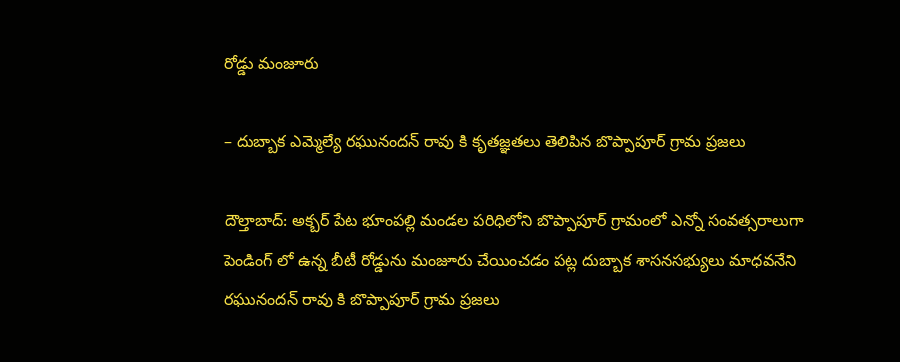రోడ్డు మంజూరు

– దుబ్బాక ఎమ్మెల్యే రఘునందన్ రావు కి కృతజ్ఞతలు తెలిపిన బొప్పాపూర్ గ్రామ ప్రజలు

దౌల్తాబాద్: అక్బర్ పేట భూంపల్లి మండల పరిధిలోని బొప్పాపూర్ గ్రామంలో ఎన్నో సంవత్సరాలుగా పెండింగ్ లో ఉన్న బీటీ రోడ్డును మంజూరు చేయించడం పట్ల దుబ్బాక శాసనసభ్యులు మాధవనేని రఘునందన్ రావు కి బొప్పాపూర్ గ్రామ ప్రజలు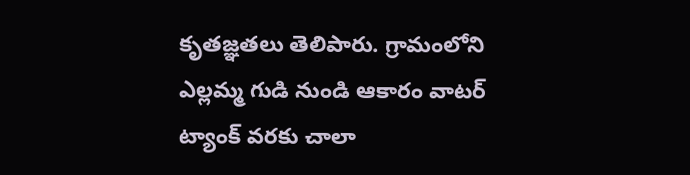కృతజ్ఞతలు తెలిపారు. గ్రామంలోని ఎల్లమ్మ గుడి నుండి ఆకారం వాటర్ ట్యాంక్ వరకు చాలా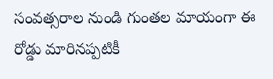సంవత్సరాల నుండి గుంతల మాయంగా ఈ రోడ్డు మారినప్పటికీ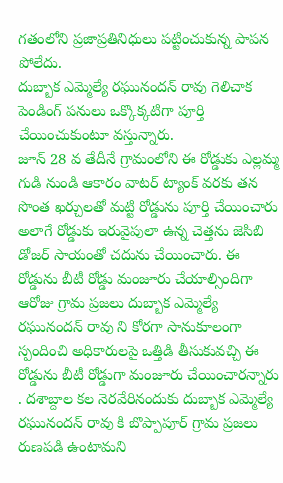గతంలోని ప్రజాప్రతినిధులు పట్టించుకున్న పాపన పోలేదు.
దుబ్బాక ఎమ్మెల్యే రఘునందన్ రావు గెలిచాక పెండింగ్ పనులు ఒక్కొక్కటిగా పూర్తి చేయించుకుంటూ వస్తున్నారు.
జూన్ 28 వ తేదీనే గ్రామంలోని ఈ రోడ్డుకు ఎల్లమ్మ గుడి నుండి ఆకారం వాటర్ ట్యాంక్ వరకు తన సొంత ఖర్చులతో మట్టి రోడ్డును పూర్తి చేయించారు అలాగే రోడ్డుకు ఇరువైపులా ఉన్న చెత్తను జెసిబి డోజర్ సాయంతో చదును చేయించారు. ఈ రోడ్డును బీటీ రోడ్డు మంజూరు చేయాల్సిందిగా ఆరోజు గ్రామ ప్రజలు దుబ్బాక ఎమ్మెల్యే రఘునందన్ రావు ని కోరగా సానుకూలంగా స్పందించి అధికారులపై ఒత్తిడి తీసుకువచ్చి ఈ రోడ్డును బీటీ రోడ్డుగా మంజూరు చేయించారన్నారు . దశాబ్దాల కల నెరవేరినందుకు దుబ్బాక ఎమ్మెల్యే రఘునందన్ రావు కి బొప్పాపూర్ గ్రామ ప్రజలు రుణపడి ఉంటామని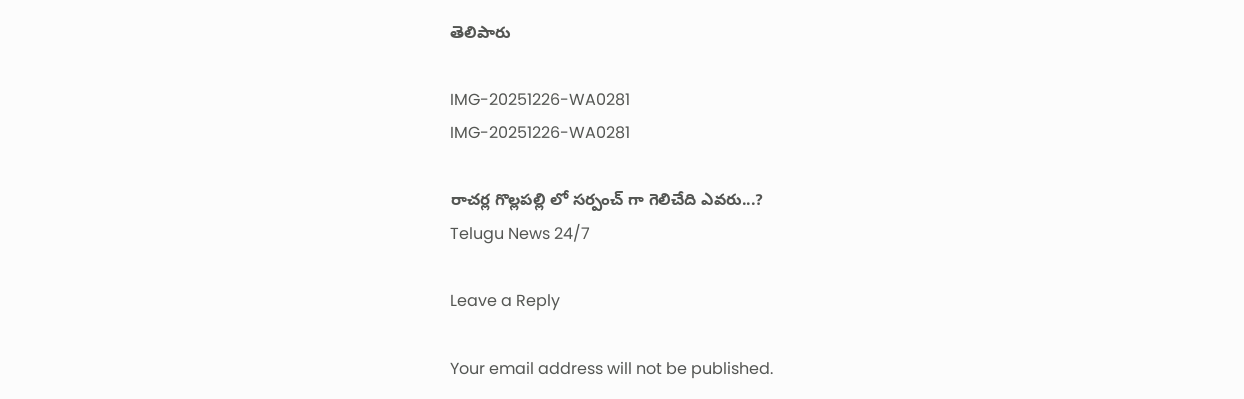తెలిపారు

IMG-20251226-WA0281
IMG-20251226-WA0281

రాచర్ల గొల్లపల్లి లో సర్పంచ్ గా గెలిచేది ఎవరు...?
Telugu News 24/7

Leave a Reply

Your email address will not be published.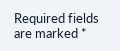Required fields are marked *